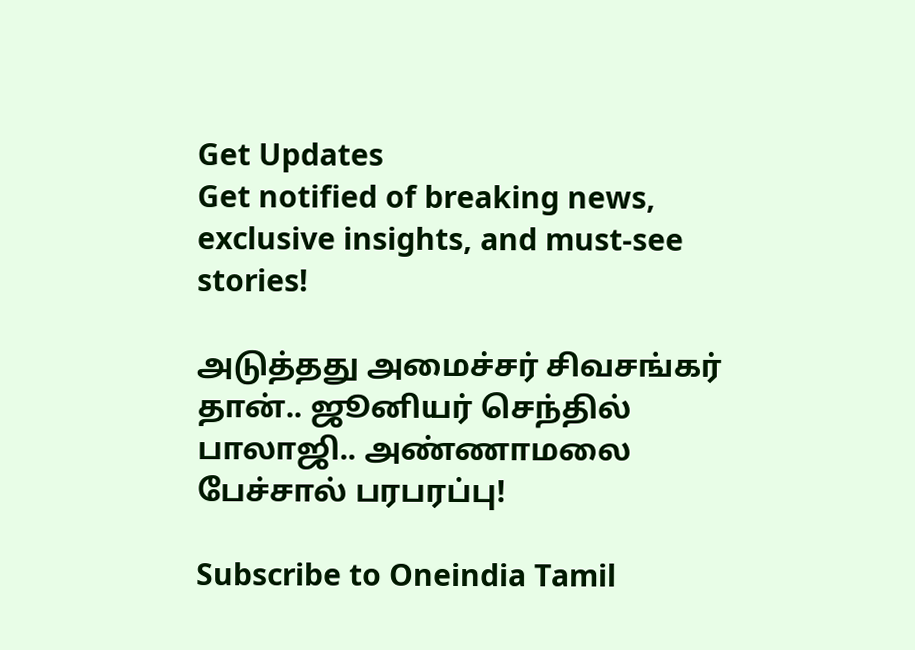Get Updates
Get notified of breaking news, exclusive insights, and must-see stories!

அடுத்தது அமைச்சர் சிவசங்கர் தான்.. ஜூனியர் செந்தில் பாலாஜி.. அண்ணாமலை பேச்சால் பரபரப்பு!

Subscribe to Oneindia Tamil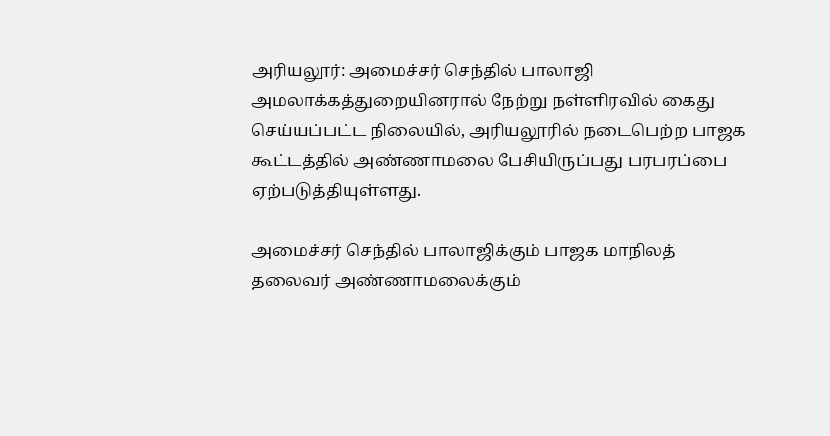அரியலூர்: அமைச்சர் செந்தில் பாலாஜி அமலாக்கத்துறையினரால் நேற்று நள்ளிரவில் கைது செய்யப்பட்ட நிலையில், அரியலூரில் நடைபெற்ற பாஜக கூட்டத்தில் அண்ணாமலை பேசியிருப்பது பரபரப்பை ஏற்படுத்தியுள்ளது.

அமைச்சர் செந்தில் பாலாஜிக்கும் பாஜக மாநிலத் தலைவர் அண்ணாமலைக்கும்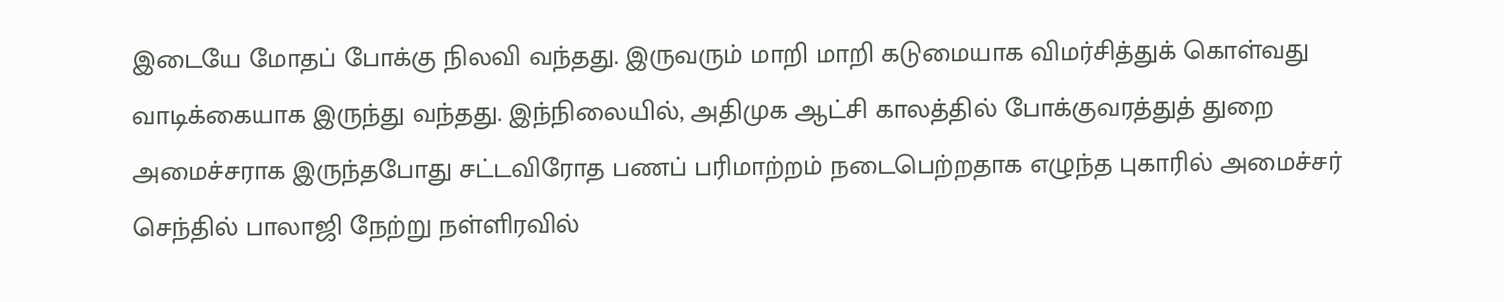இடையே மோதப் போக்கு நிலவி வந்தது. இருவரும் மாறி மாறி கடுமையாக விமர்சித்துக் கொள்வது வாடிக்கையாக இருந்து வந்தது. இந்நிலையில், அதிமுக ஆட்சி காலத்தில் போக்குவரத்துத் துறை அமைச்சராக இருந்தபோது சட்டவிரோத பணப் பரிமாற்றம் நடைபெற்றதாக எழுந்த புகாரில் அமைச்சர் செந்தில் பாலாஜி நேற்று நள்ளிரவில்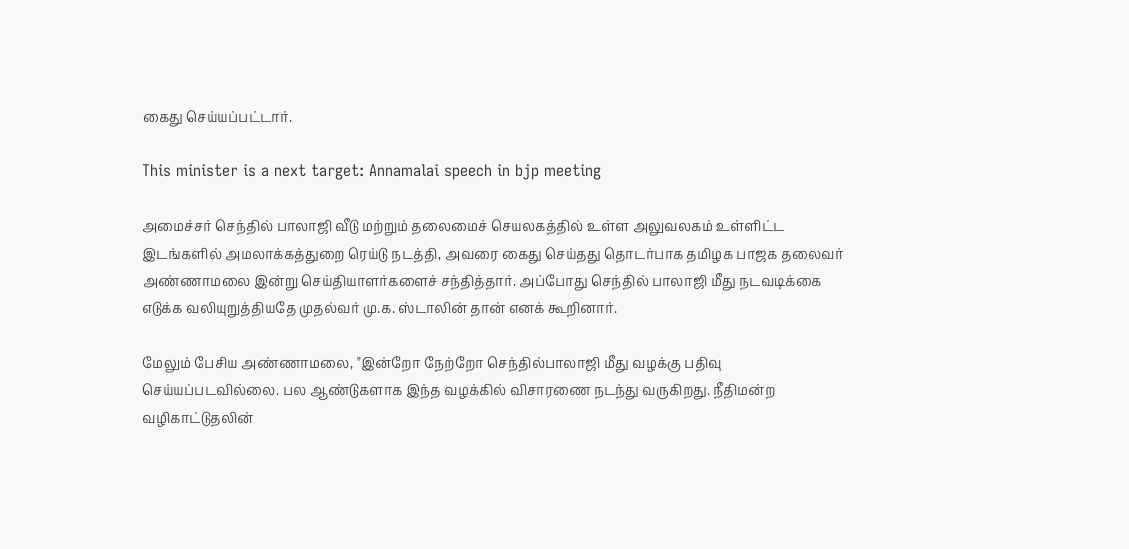கைது செய்யப்பட்டார்.

This minister is a next target: Annamalai speech in bjp meeting

அமைச்சர் செந்தில் பாலாஜி வீடு மற்றும் தலைமைச் செயலகத்தில் உள்ள அலுவலகம் உள்ளிட்ட இடங்களில் அமலாக்கத்துறை ரெய்டு நடத்தி, அவரை கைது செய்தது தொடர்பாக தமிழக பாஜக தலைவர் அண்ணாமலை இன்று செய்தியாளர்களைச் சந்தித்தார். அப்போது செந்தில் பாலாஜி மீது நடவடிக்கை எடுக்க வலியுறுத்தியதே முதல்வர் மு.க. ஸ்டாலின் தான் எனக் கூறினார்.

மேலும் பேசிய அண்ணாமலை, "இன்றோ நேற்றோ செந்தில்பாலாஜி மீது வழக்கு பதிவு செய்யப்படவில்லை. பல ஆண்டுகளாக இந்த வழக்கில் விசாரணை நடந்து வருகிறது. நீதிமன்ற வழிகாட்டுதலின்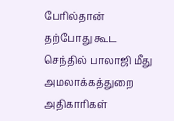பேரில்தான் தற்போது கூட செந்தில் பாலாஜி மீது அமலாக்கத்துறை அதிகாரிகள்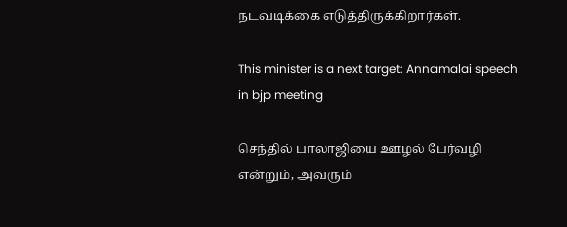நடவடிக்கை எடுத்திருக்கிறார்கள்.

This minister is a next target: Annamalai speech in bjp meeting

செந்தில் பாலாஜியை ஊழல் பேர்வழி என்றும், அவரும்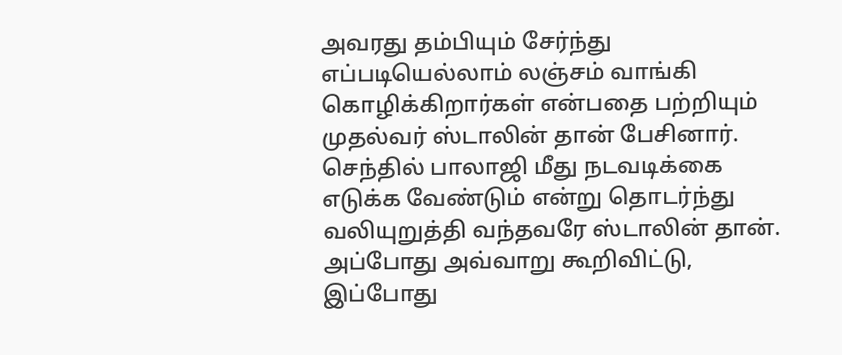அவரது தம்பியும் சேர்ந்து எப்படியெல்லாம் லஞ்சம் வாங்கி கொழிக்கிறார்கள் என்பதை பற்றியும் முதல்வர் ஸ்டாலின் தான் பேசினார். செந்தில் பாலாஜி மீது நடவடிக்கை எடுக்க வேண்டும் என்று தொடர்ந்து வலியுறுத்தி வந்தவரே ஸ்டாலின் தான். அப்போது அவ்வாறு கூறிவிட்டு, இப்போது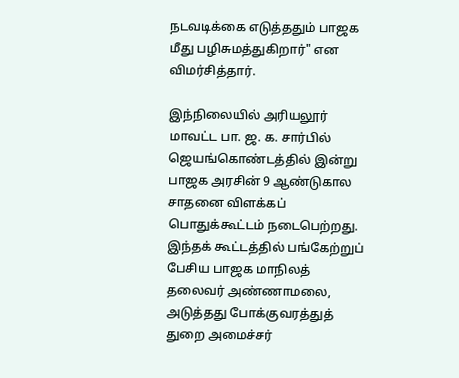நடவடிக்கை எடுத்ததும் பாஜக மீது பழிசுமத்துகிறார்" என விமர்சித்தார்.

இந்நிலையில் அரியலூர் மாவட்ட பா. ஜ. க. சார்பில் ஜெயங்கொண்டத்தில் இன்று பாஜக அரசின் 9 ஆண்டுகால சாதனை விளக்கப் பொதுக்கூட்டம் நடைபெற்றது. இந்தக் கூட்டத்தில் பங்கேற்றுப் பேசிய பாஜக மாநிலத் தலைவர் அண்ணாமலை, அடுத்தது போக்குவரத்துத் துறை அமைச்சர்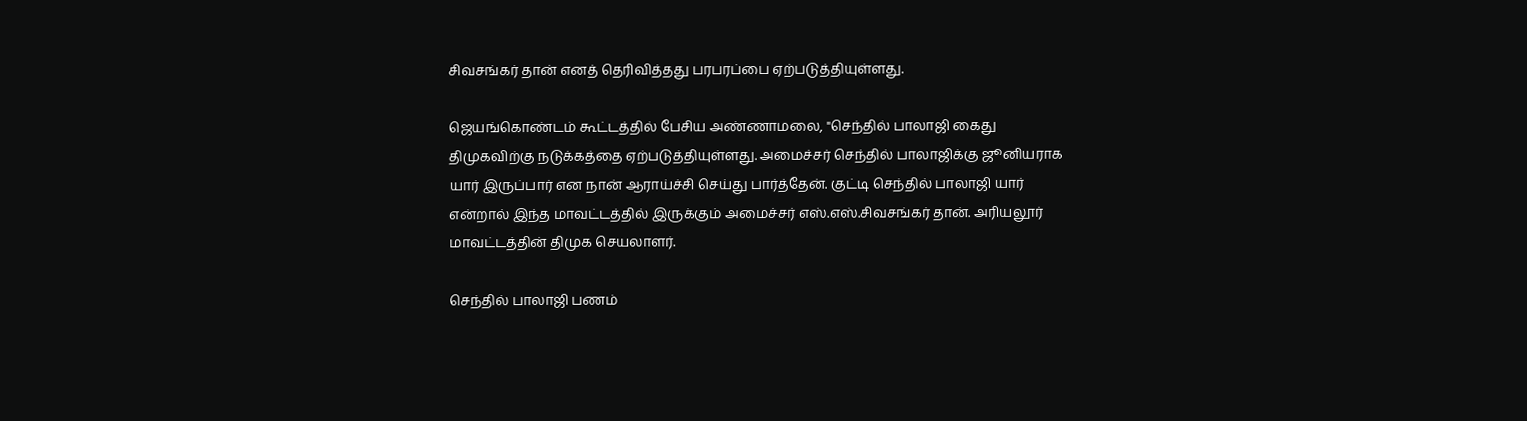சிவசங்கர் தான் எனத் தெரிவித்தது பரபரப்பை ஏற்படுத்தியுள்ளது.

ஜெயங்கொண்டம் கூட்டத்தில் பேசிய அண்ணாமலை, "செந்தில் பாலாஜி கைது திமுகவிற்கு நடுக்கத்தை ஏற்படுத்தியுள்ளது. அமைச்சர் செந்தில் பாலாஜிக்கு ஜூனியராக யார் இருப்பார் என நான் ஆராய்ச்சி செய்து பார்த்தேன். குட்டி செந்தில் பாலாஜி யார் என்றால் இந்த மாவட்டத்தில் இருக்கும் அமைச்சர் எஸ்.எஸ்.சிவசங்கர் தான். அரியலூர் மாவட்டத்தின் திமுக செயலாளர்.

செந்தில் பாலாஜி பணம்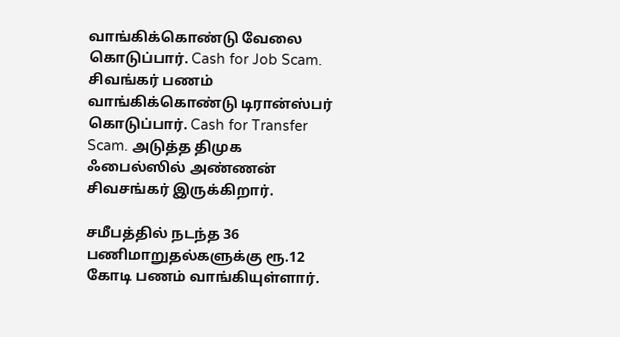வாங்கிக்கொண்டு வேலை கொடுப்பார். Cash for Job Scam. சிவங்கர் பணம் வாங்கிக்கொண்டு டிரான்ஸ்பர் கொடுப்பார். Cash for Transfer Scam. அடுத்த திமுக ஃபைல்ஸில் அண்ணன் சிவசங்கர் இருக்கிறார்.

சமீபத்தில் நடந்த 36 பணிமாறுதல்களுக்கு ரூ.12 கோடி பணம் வாங்கியுள்ளார்.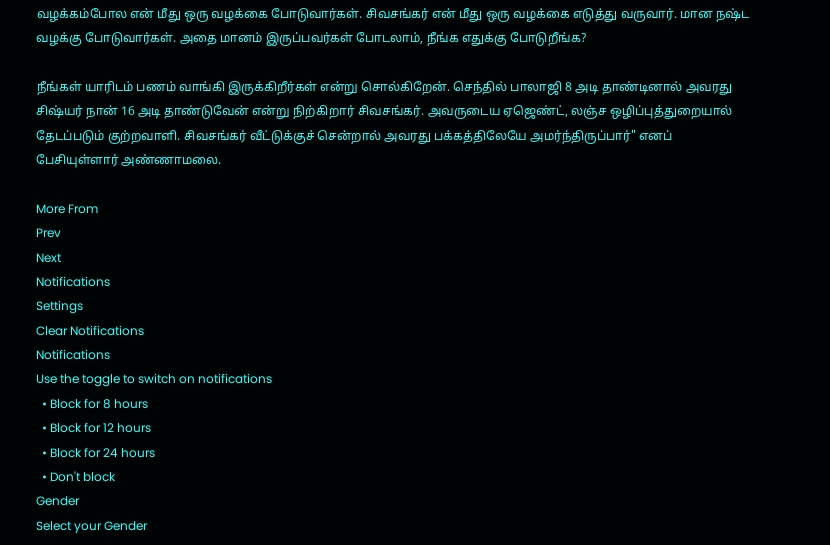வழக்கம்போல என் மீது ஒரு வழக்கை போடுவார்கள். சிவசங்கர் என் மீது ஒரு வழக்கை எடுத்து வருவார். மான நஷ்ட வழக்கு போடுவார்கள். அதை மானம் இருப்பவர்கள் போடலாம், நீங்க எதுக்கு போடுறீங்க?

நீங்கள் யாரிடம் பணம் வாங்கி இருக்கிறீர்கள் என்று சொல்கிறேன். செந்தில் பாலாஜி 8 அடி தாண்டினால் அவரது சிஷ்யர் நான் 16 அடி தாண்டுவேன் என்று நிற்கிறார் சிவசங்கர். அவருடைய ஏஜெண்ட், லஞ்ச ஒழிப்புத்துறையால் தேடப்படும் குற்றவாளி. சிவசங்கர் வீட்டுக்குச் சென்றால் அவரது பக்கத்திலேயே அமர்ந்திருப்பார்" எனப் பேசியுள்ளார் அண்ணாமலை.

More From
Prev
Next
Notifications
Settings
Clear Notifications
Notifications
Use the toggle to switch on notifications
  • Block for 8 hours
  • Block for 12 hours
  • Block for 24 hours
  • Don't block
Gender
Select your Gender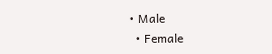• Male
  • Female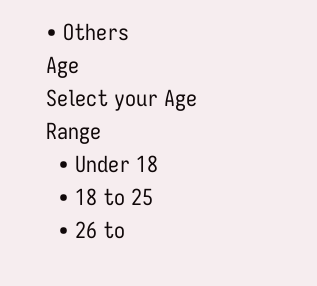• Others
Age
Select your Age Range
  • Under 18
  • 18 to 25
  • 26 to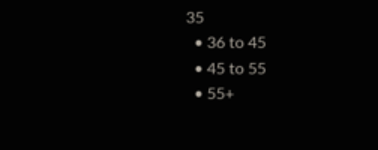35
  • 36 to 45
  • 45 to 55
  • 55+